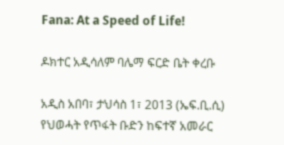Fana: At a Speed of Life!

ዶክተር አዲሳለም ባሌማ ፍርድ ቤት ቀረቡ

አዲስ አበባ፣ ታህሳስ 1፣ 2013 (ኤፍ.ቢ.ሲ) የህወሓት የጥፋት ቡድን ከፍተኛ አመራር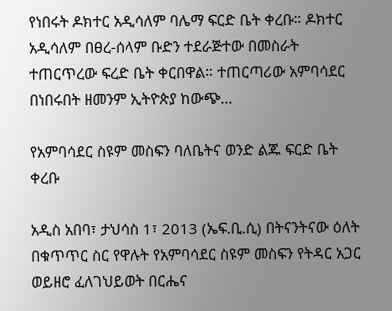የነበሩት ዶክተር አዲሳለም ባሌማ ፍርድ ቤት ቀረቡ። ዶክተር አዲሳለም በፀረ-ሰላም ቡድን ተደራጅተው በመስራት ተጠርጥረው ፍረድ ቤት ቀርበዋል። ተጠርጣሪው አምባሳደር በነበሩበት ዘመንም ኢትዮጵያ ከውጭ…

የአምባሳደር ስዩም መስፍን ባለቤትና ወንድ ልጁ ፍርድ ቤት ቀረቡ

አዲስ አበባ፣ ታህሳስ 1፣ 2013 (ኤፍ.ቢ.ሲ) በትናንትናው ዕለት በቁጥጥር ስር የዋሉት የአምባሳደር ስዩም መስፍን የትዳር አጋር ወይዘሮ ፈለገህይወት በርሔና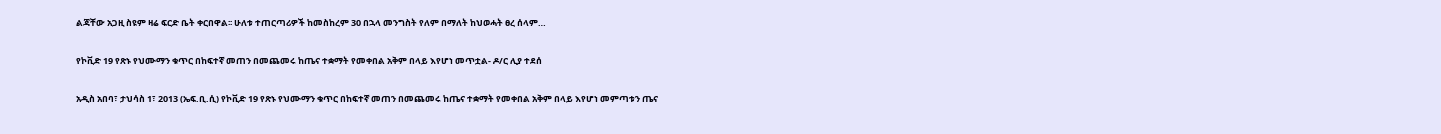ልጃቸው አጋዚ ስዩም ዛሬ ፍርድ ቤት ቀርበዋል፡፡ ሁለቱ ተጠርጣሪዎች ከመስከረም 30 በኋላ መንግስት የለም በማለት ከህወሓት ፀረ ሰላም…

የኮቪድ 19 የጽኑ የህሙማን ቁጥር በከፍተኛ መጠን በመጨመሩ ከጤና ተቋማት የመቀበል አቅም በላይ እየሆነ መጥቷል- ዶ/ር ሊያ ተደሰ

አዲስ አበባ፣ ታህሳስ 1፣ 2013 (ኤፍ.ቢ.ሲ) የኮቪድ 19 የጽኑ የህሙማን ቁጥር በከፍተኛ መጠን በመጨመሩ ከጤና ተቋማት የመቀበል አቅም በላይ እየሆነ መምጣቱን ጤና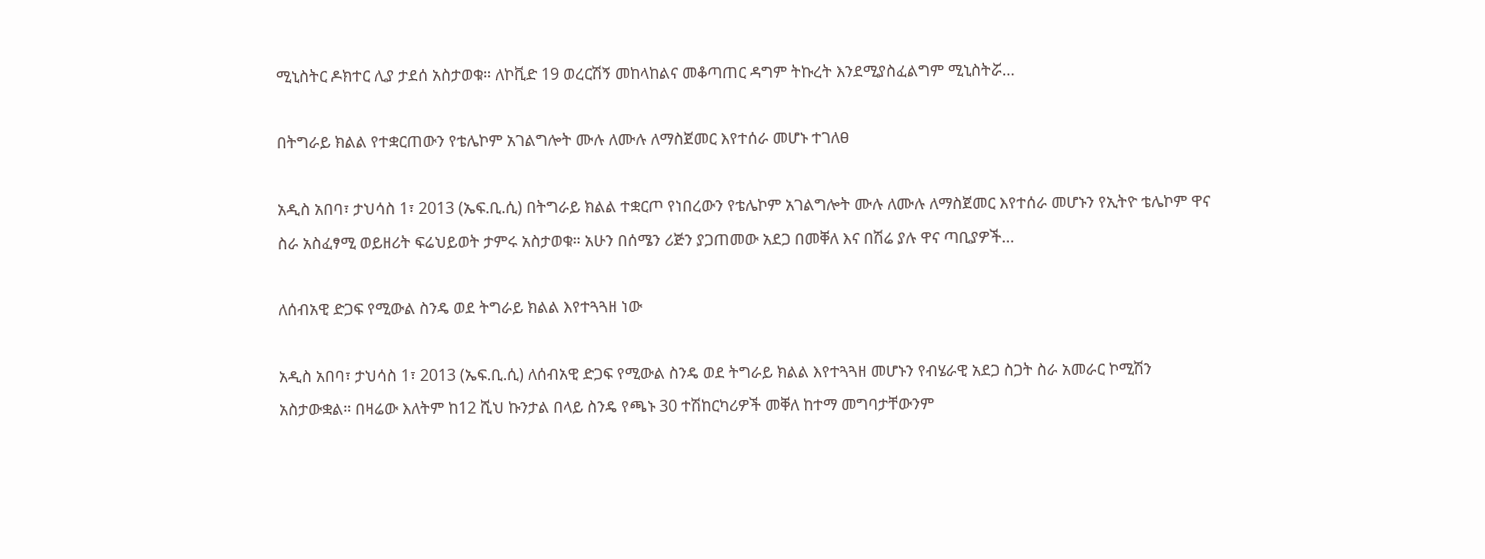ሚኒስትር ዶክተር ሊያ ታደሰ አስታወቁ። ለኮቪድ 19 ወረርሽኝ መከላከልና መቆጣጠር ዳግም ትኩረት እንደሚያስፈልግም ሚኒስትሯ…

በትግራይ ክልል የተቋርጠውን የቴሌኮም አገልግሎት ሙሉ ለሙሉ ለማስጀመር እየተሰራ መሆኑ ተገለፀ

አዲስ አበባ፣ ታህሳስ 1፣ 2013 (ኤፍ.ቢ.ሲ) በትግራይ ክልል ተቋርጦ የነበረውን የቴሌኮም አገልግሎት ሙሉ ለሙሉ ለማስጀመር እየተሰራ መሆኑን የኢትዮ ቴሌኮም ዋና ስራ አስፈፃሚ ወይዘሪት ፍሬህይወት ታምሩ አስታወቁ። አሁን በሰሜን ሪጅን ያጋጠመው አደጋ በመቐለ እና በሽሬ ያሉ ዋና ጣቢያዎች…

ለሰብአዊ ድጋፍ የሚውል ስንዴ ወደ ትግራይ ክልል እየተጓጓዘ ነው

አዲስ አበባ፣ ታህሳስ 1፣ 2013 (ኤፍ.ቢ.ሲ) ለሰብአዊ ድጋፍ የሚውል ስንዴ ወደ ትግራይ ክልል እየተጓጓዘ መሆኑን የብሄራዊ አደጋ ስጋት ስራ አመራር ኮሚሽን አስታውቋል። በዛሬው እለትም ከ12 ሺህ ኩንታል በላይ ስንዴ የጫኑ 30 ተሽከርካሪዎች መቐለ ከተማ መግባታቸውንም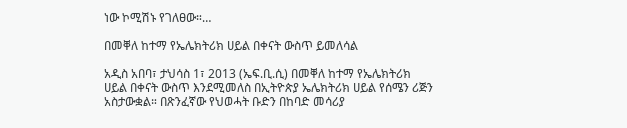ነው ኮሚሽኑ የገለፀው።…

በመቐለ ከተማ የኤሌክትሪክ ሀይል በቀናት ውስጥ ይመለሳል

አዲስ አበባ፣ ታህሳስ 1፣ 2013 (ኤፍ.ቢ.ሲ) በመቐለ ከተማ የኤሌክትሪክ ሀይል በቀናት ውስጥ እንደሚመለስ በኢትዮጵያ ኤሌክትሪክ ሀይል የሰሜን ሪጅን አስታውቋል። በጽንፈኛው የህወሓት ቡድን በከባድ መሳሪያ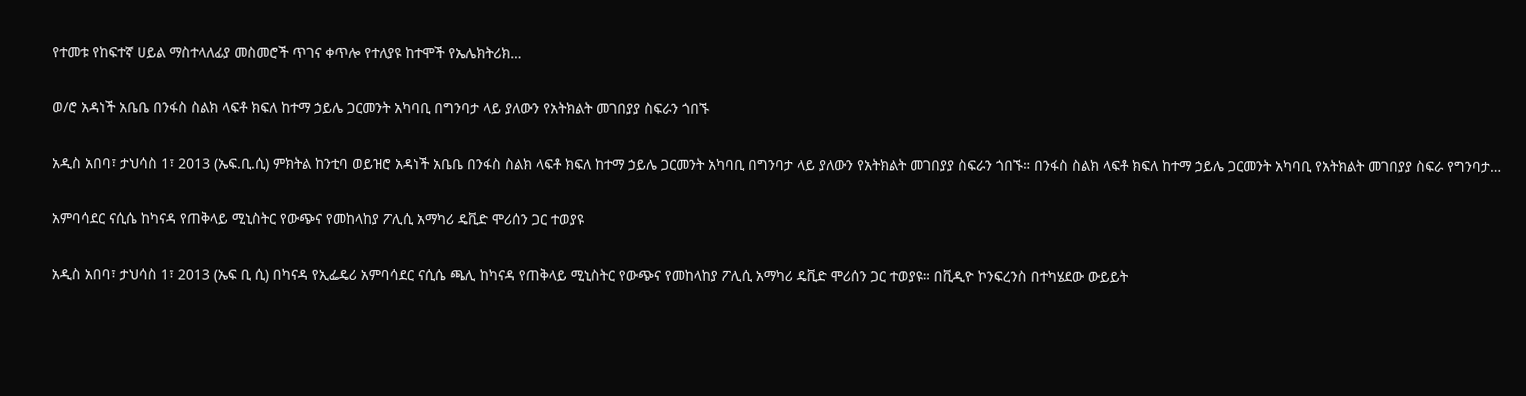የተመቱ የከፍተኛ ሀይል ማስተላለፊያ መስመሮች ጥገና ቀጥሎ የተለያዩ ከተሞች የኤሌክትሪክ…

ወ/ሮ አዳነች አቤቤ በንፋስ ስልክ ላፍቶ ክፍለ ከተማ ኃይሌ ጋርመንት አካባቢ በግንባታ ላይ ያለውን የአትክልት መገበያያ ስፍራን ጎበኙ

አዲስ አበባ፣ ታህሳስ 1፣ 2013 (ኤፍ.ቢ.ሲ) ምክትል ከንቲባ ወይዝሮ አዳነች አቤቤ በንፋስ ስልክ ላፍቶ ክፍለ ከተማ ኃይሌ ጋርመንት አካባቢ በግንባታ ላይ ያለውን የአትክልት መገበያያ ስፍራን ጎበኙ። በንፋስ ስልክ ላፍቶ ክፍለ ከተማ ኃይሌ ጋርመንት አካባቢ የአትክልት መገበያያ ስፍራ የግንባታ…

አምባሳደር ናሲሴ ከካናዳ የጠቅላይ ሚኒስትር የውጭና የመከላከያ ፖሊሲ አማካሪ ዴቪድ ሞሪሰን ጋር ተወያዩ

አዲስ አበባ፣ ታህሳስ 1፣ 2013 (ኤፍ ቢ ሲ) በካናዳ የኢፌዴሪ አምባሳደር ናሲሴ ጫሊ ከካናዳ የጠቅላይ ሚኒስትር የውጭና የመከላከያ ፖሊሲ አማካሪ ዴቪድ ሞሪሰን ጋር ተወያዩ። በቪዲዮ ኮንፍረንስ በተካሄደው ውይይት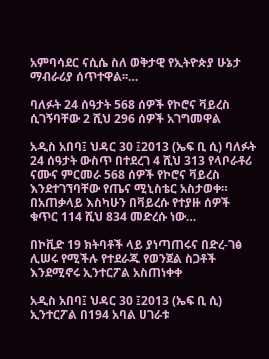አምባሳደር ናሲሴ ስለ ወቅታዊ የኢትዮጵያ ሁኔታ ማብራሪያ ሰጥተዋል፡፡…

ባለፉት 24 ሰዓታት 568 ሰዎች የኮሮና ቫይረስ ሲገኝባቸው 2 ሺህ 296 ሰዎች አገግመዋል

አዲስ አበባ፤ ህዳር 30 ፤2013 (ኤፍ ቢ ሲ) ባለፉት 24 ሰዓታት ውስጥ በተደረገ 4 ሺህ 313 የላቦራቶሪ ናሙና ምርመራ 568 ሰዎች የኮሮና ቫይረስ እንደተገኘባቸው የጤና ሚኒስቴር አስታወቀ።   በአጠቃላይ እስካሁን በቫይረሱ የተያዙ ሰዎች ቁጥር 114 ሺህ 834 መድረሱ ነው…

በኮቪድ 19 ክትባቶች ላይ ያነጣጠሩና በድረ-ገፅ ሊሠሩ የሚችሉ የተደራጁ የወንጀል ስጋቶች እንደሚኖሩ ኢንተርፖል አስጠነቀቀ

አዲስ አበባ፤ ህዳር 30 ፤2013 (ኤፍ ቢ ሲ) ኢንተርፖል በ194 አባል ሀገራቱ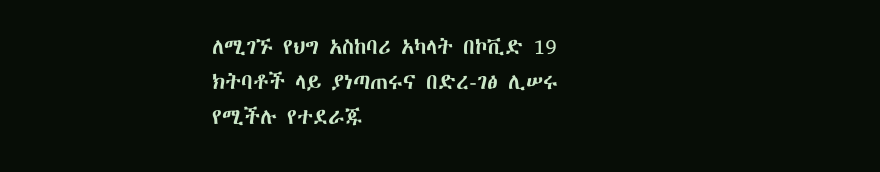ለሚገኙ የህግ አስከባሪ አካላት በኮቪድ 19 ክትባቶች ላይ ያነጣጠሩና በድረ-ገፅ ሊሠሩ የሚችሉ የተደራጁ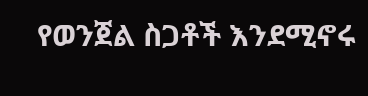የወንጀል ስጋቶች እንደሚኖሩ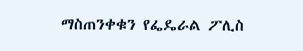ማስጠንቀቁን የፌዴራል ፖሊስ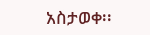አስታወቀ፡፡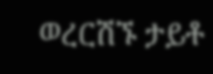ወረርሽኙ ታይቶ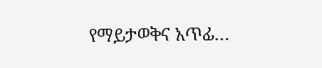የማይታወቅና አጥፊ…